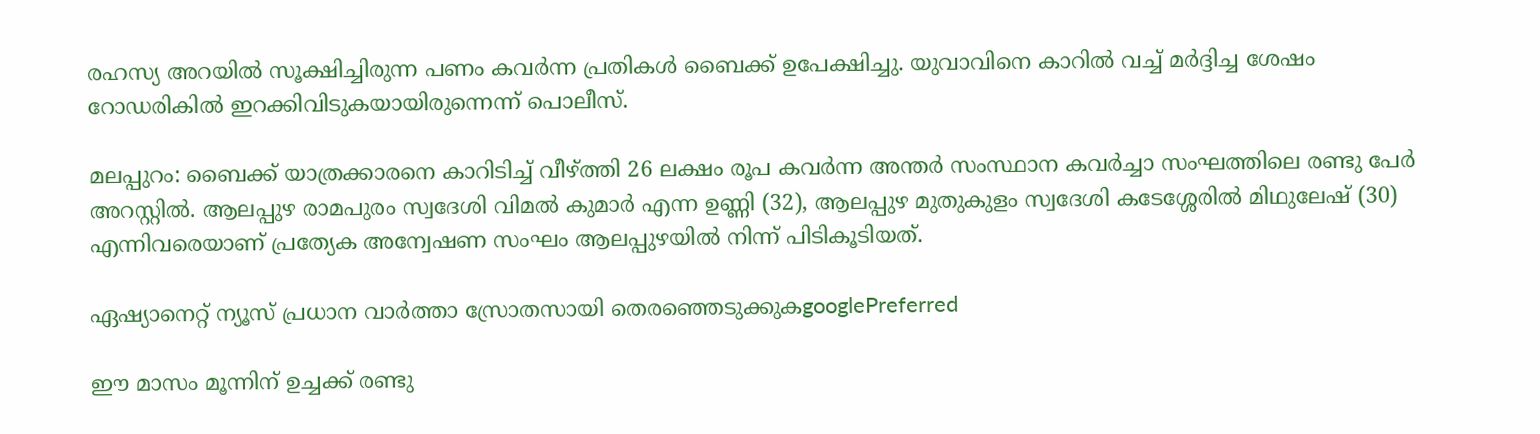രഹസ്യ അറയില്‍ സൂക്ഷിച്ചിരുന്ന പണം കവര്‍ന്ന പ്രതികള്‍ ബൈക്ക് ഉപേക്ഷിച്ചു. യുവാവിനെ കാറില്‍ വച്ച് മര്‍ദ്ദിച്ച ശേഷം റോഡരികില്‍ ഇറക്കിവിടുകയായിരുന്നെന്ന് പൊലീസ്.

മലപ്പുറം: ബൈക്ക് യാത്രക്കാരനെ കാറിടിച്ച് വീഴ്ത്തി 26 ലക്ഷം രൂപ കവര്‍ന്ന അന്തര്‍ സംസ്ഥാന കവര്‍ച്ചാ സംഘത്തിലെ രണ്ടു പേര്‍ അറസ്റ്റില്‍. ആലപ്പുഴ രാമപുരം സ്വദേശി വിമല്‍ കുമാര്‍ എന്ന ഉണ്ണി (32), ആലപ്പുഴ മുതുകുളം സ്വദേശി കടേശ്ശേരില്‍ മിഥുലേഷ് (30) എന്നിവരെയാണ് പ്രത്യേക അന്വേഷണ സംഘം ആലപ്പുഴയില്‍ നിന്ന് പിടികൂടിയത്.

ഏഷ്യാനെറ്റ് ന്യൂസ് പ്രധാന വാർത്താ സ്രോതസായി തെരഞ്ഞെടുക്കുകgooglePreferred

ഈ മാസം മൂന്നിന് ഉച്ചക്ക് രണ്ടു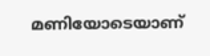മണിയോടെയാണ്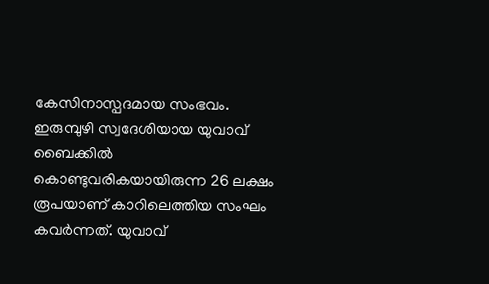കേസിനാസ്പദമായ സംഭവം. ഇരുമ്പുഴി സ്വദേശിയായ യുവാവ് ബൈക്കില്‍ കൊണ്ടുവരികയായിരുന്ന 26 ലക്ഷം രൂപയാണ് കാറിലെത്തിയ സംഘം കവര്‍ന്നത്. യുവാവ്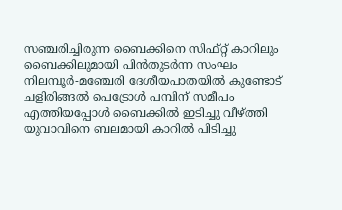സഞ്ചരിച്ചിരുന്ന ബൈക്കിനെ സിഫ്റ്റ് കാറിലും ബൈക്കിലുമായി പിന്‍തുടര്‍ന്ന സംഘം നിലമ്പൂര്‍-മഞ്ചേരി ദേശീയപാതയില്‍ കുണ്ടോട് ചളിരിങ്ങല്‍ പെട്രോള്‍ പമ്പിന് സമീപം എത്തിയപ്പോള്‍ ബൈക്കില്‍ ഇടിച്ചു വീഴ്ത്തി യുവാവിനെ ബലമായി കാറില്‍ പിടിച്ചു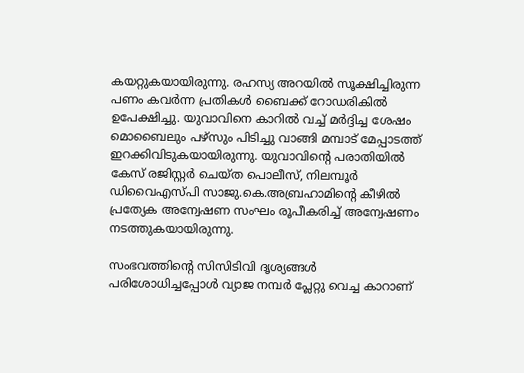കയറ്റുകയായിരുന്നു. രഹസ്യ അറയില്‍ സൂക്ഷിച്ചിരുന്ന പണം കവര്‍ന്ന പ്രതികള്‍ ബൈക്ക് റോഡരികില്‍ ഉപേക്ഷിച്ചു. യുവാവിനെ കാറില്‍ വച്ച് മര്‍ദ്ദിച്ച ശേഷം മൊബൈലും പഴ്സും പിടിച്ചു വാങ്ങി മമ്പാട് മേപ്പാടത്ത് ഇറക്കിവിടുകയായിരുന്നു. യുവാവിന്റെ പരാതിയില്‍ കേസ് രജിസ്റ്റര്‍ ചെയ്ത പൊലീസ്, നിലമ്പൂര്‍ ഡിവൈഎസ്പി സാജു.കെ.അബ്രഹാമിന്റെ കീഴില്‍ പ്രത്യേക അന്വേഷണ സംഘം രൂപീകരിച്ച് അന്വേഷണം നടത്തുകയായിരുന്നു.

സംഭവത്തിന്റെ സിസിടിവി ദൃശ്യങ്ങള്‍ പരിശോധിച്ചപ്പോള്‍ വ്യാജ നമ്പര്‍ പ്ലേറ്റു വെച്ച കാറാണ്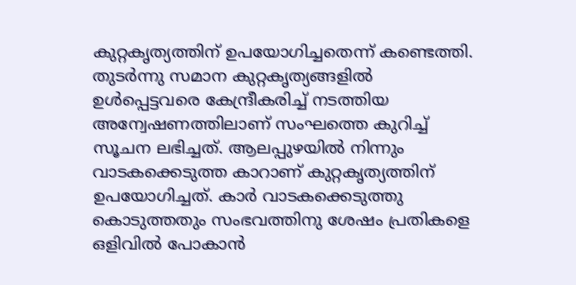കുറ്റകൃത്യത്തിന് ഉപയോഗിച്ചതെന്ന് കണ്ടെത്തി. തുടര്‍ന്നു സമാന കുറ്റകൃത്യങ്ങളില്‍ ഉള്‍പ്പെട്ടവരെ കേന്ദ്രീകരിച്ച് നടത്തിയ അന്വേഷണത്തിലാണ് സംഘത്തെ കുറിച്ച് സൂചന ലഭിച്ചത്. ആലപ്പുഴയില്‍ നിന്നും വാടകക്കെടുത്ത കാറാണ് കുറ്റകൃത്യത്തിന് ഉപയോഗിച്ചത്. കാര്‍ വാടകക്കെടുത്തു കൊടുത്തതും സംഭവത്തിനു ശേഷം പ്രതികളെ ഒളിവില്‍ പോകാന്‍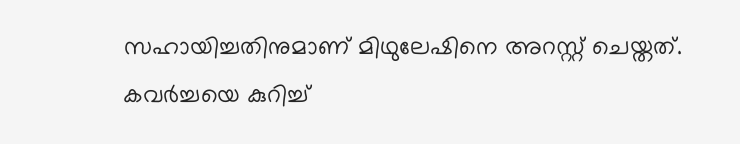സഹായിച്ചതിനുമാണ് മിഥുലേഷിനെ അറസ്റ്റ് ചെയ്തത്. കവര്‍ച്ചയെ കുറിച്ച്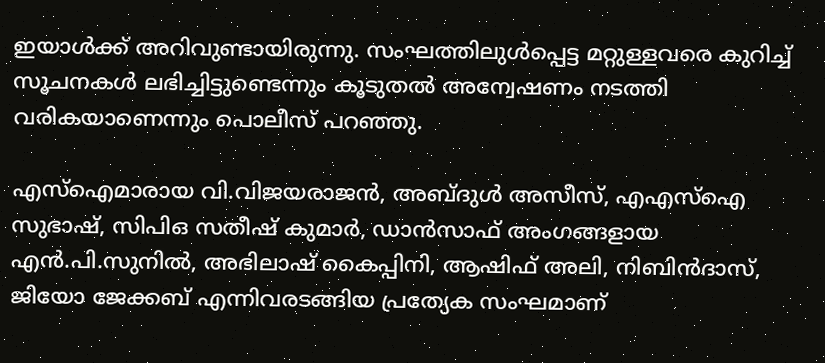ഇയാള്‍ക്ക് അറിവുണ്ടായിരുന്നു. സംഘത്തിലുള്‍പ്പെട്ട മറ്റുള്ളവരെ കുറിച്ച് സൂചനകള്‍ ലഭിച്ചിട്ടുണ്ടെന്നും കൂടുതല്‍ അന്വേഷണം നടത്തി വരികയാണെന്നും പൊലീസ് പറഞ്ഞു.

എസ്ഐമാരായ വി.വിജയരാജന്‍, അബ്ദുള്‍ അസീസ്, എഎസ്ഐ സുഭാഷ്, സിപിഒ സതീഷ് കുമാര്‍, ഡാന്‍സാഫ് അംഗങ്ങളായ എന്‍.പി.സുനില്‍, അഭിലാഷ് കൈപ്പിനി, ആഷിഫ് അലി, നിബിന്‍ദാസ്, ജിയോ ജേക്കബ് എന്നിവരടങ്ങിയ പ്രത്യേക സംഘമാണ്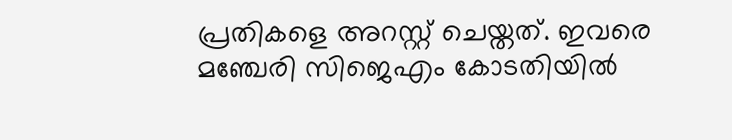പ്രതികളെ അറസ്റ്റ് ചെയ്തത്. ഇവരെ മഞ്ചേരി സിജെഎം കോടതിയില്‍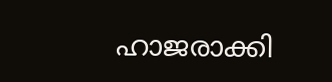ഹാജരാക്കി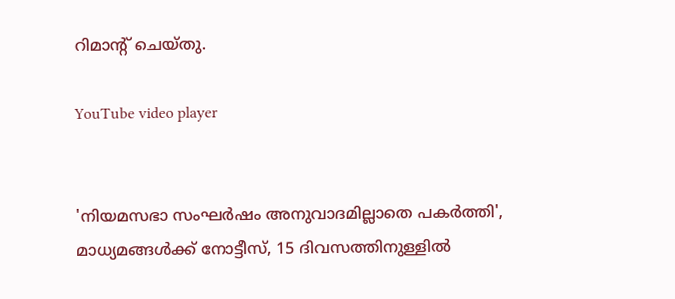റിമാന്റ് ചെയ്തു.

YouTube video player


'നിയമസഭാ സംഘർഷം അനുവാദമില്ലാതെ പകർത്തി', മാധ്യമങ്ങൾക്ക് നോട്ടീസ്, 15 ദിവസത്തിനുള്ളിൽ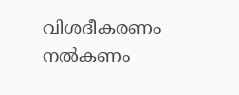വിശദീകരണം നൽകണം